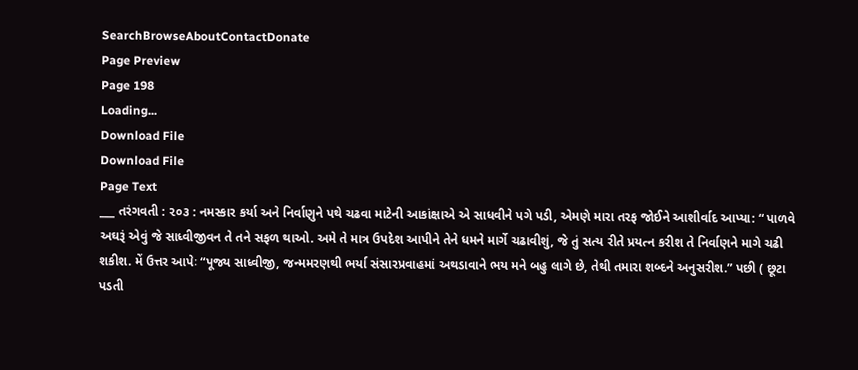SearchBrowseAboutContactDonate
Page Preview
Page 198
Loading...
Download File
Download File
Page Text
___ તરંગવતી : ૨૦૩ : નમસ્કાર કર્યા અને નિર્વાણુને પથે ચઢવા માટેની આકાંક્ષાએ એ સાધવીને પગે પડી, એમણે મારા તરફ જોઈને આશીર્વાદ આપ્યા: “ પાળવે અઘરૂં એવું જે સાધ્વીજીવન તે તને સફળ થાઓ. અમે તે માત્ર ઉપદેશ આપીને તેને ધમને માર્ગે ચઢાવીશું, જે તું સત્ય રીતે પ્રયત્ન કરીશ તે નિર્વાણને માગે ચઢી શકીશ. મેં ઉત્તર આપેઃ “પૂજ્ય સાધ્વીજી, જન્મમરણથી ભર્યા સંસારપ્રવાહમાં અથડાવાને ભય મને બહુ લાગે છે, તેથી તમારા શબ્દને અનુસરીશ.” પછી ( છૂટા પડતી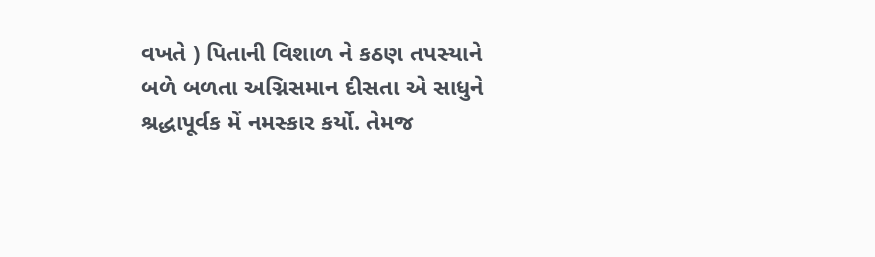વખતે ) પિતાની વિશાળ ને કઠણ તપસ્યાને બળે બળતા અગ્નિસમાન દીસતા એ સાધુને શ્રદ્ધાપૂર્વક મેં નમસ્કાર કર્યો. તેમજ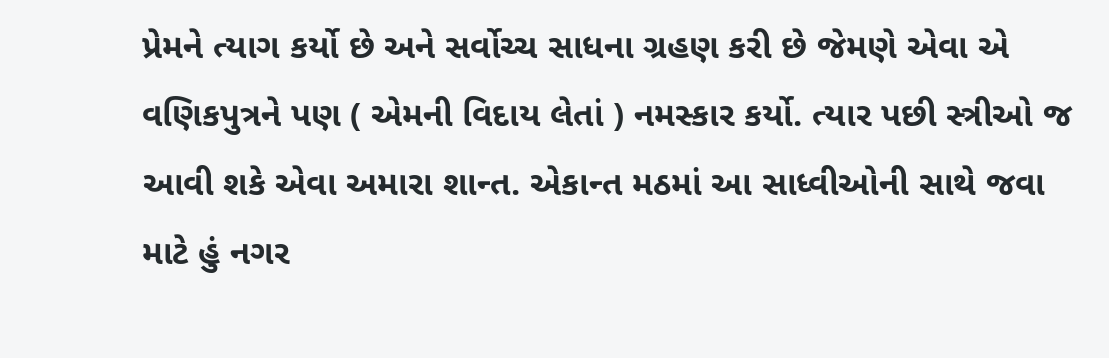પ્રેમને ત્યાગ કર્યો છે અને સર્વોચ્ચ સાધના ગ્રહણ કરી છે જેમણે એવા એ વણિકપુત્રને પણ ( એમની વિદાય લેતાં ) નમસ્કાર કર્યો. ત્યાર પછી સ્ત્રીઓ જ આવી શકે એવા અમારા શાન્ત. એકાન્ત મઠમાં આ સાધ્વીઓની સાથે જવા માટે હું નગર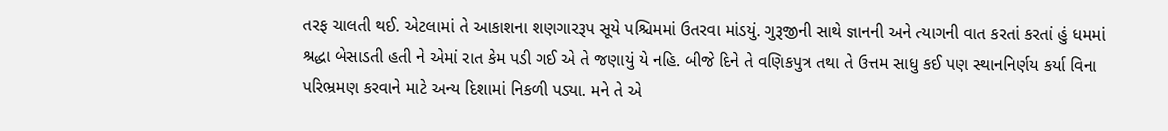તરફ ચાલતી થઈ. એટલામાં તે આકાશના શણગારરૂપ સૂયે પશ્ચિમમાં ઉતરવા માંડયું. ગુરૂજીની સાથે જ્ઞાનની અને ત્યાગની વાત કરતાં કરતાં હું ધમમાં શ્રદ્ધા બેસાડતી હતી ને એમાં રાત કેમ પડી ગઈ એ તે જણાયું યે નહિ. બીજે દિને તે વણિકપુત્ર તથા તે ઉત્તમ સાધુ કઈ પણ સ્થાનનિર્ણય કર્યા વિના પરિભ્રમણ કરવાને માટે અન્ય દિશામાં નિકળી પડ્યા. મને તે એ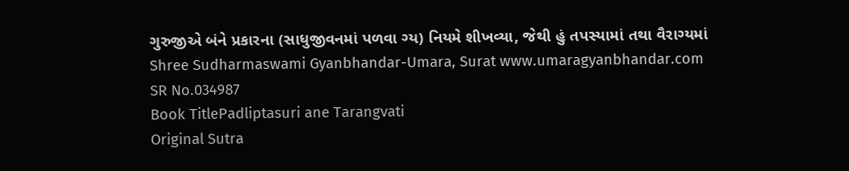ગુરુજીએ બંને પ્રકારના (સાધુજીવનમાં પળવા ગ્ય) નિયમે શીખવ્યા, જેથી હું તપસ્યામાં તથા વૈરાગ્યમાં Shree Sudharmaswami Gyanbhandar-Umara, Surat www.umaragyanbhandar.com
SR No.034987
Book TitlePadliptasuri ane Tarangvati
Original Sutra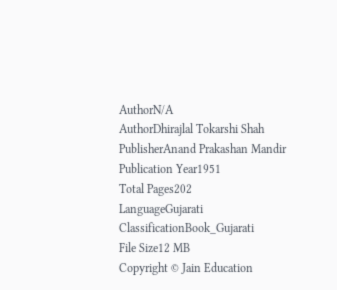AuthorN/A
AuthorDhirajlal Tokarshi Shah
PublisherAnand Prakashan Mandir
Publication Year1951
Total Pages202
LanguageGujarati
ClassificationBook_Gujarati
File Size12 MB
Copyright © Jain Education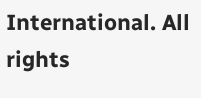International. All rights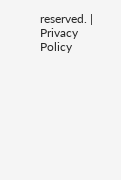reserved. | Privacy Policy